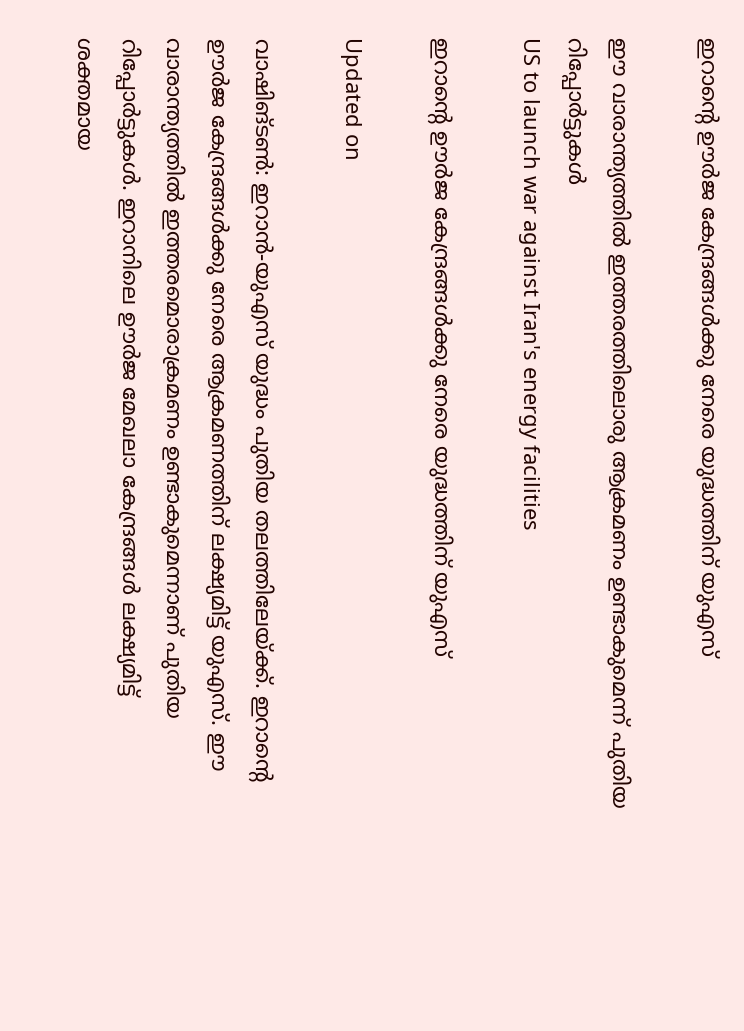ഇറാന്‍റെ ഊർജ കേന്ദ്രങ്ങൾക്കു നേരെ യുദ്ധത്തിന് യുഎസ്

ഈ വാരാന്ത്യത്തിൽ ഇത്തരത്തിലൊരു ആക്രമണം ഉണ്ടാകുമെന്ന് പുതിയ റിപ്പോർട്ടുകൾ
US to launch war against Iran's energy facilities

ഇറാന്‍റെ ഊർജ കേന്ദ്രങ്ങൾക്കു നേരെ യുദ്ധത്തിന് യുഎസ്

Updated on

വാഷിങ്ടൺ: ഇറാൻ-യുഎസ് യുദ്ധം പുതിയ തലത്തിലേയ്ക്ക്. ഇറാന്‍റെ ഊർജ കേന്ദ്രങ്ങൾക്കു നേരെ ആക്രമണത്തിന് ലക്ഷ്യമിട്ട് യുഎസ്. ഈ വാരാന്ത്യത്തിൽ ഇത്തരമൊരാക്രമണം ഉണ്ടാകുമെന്നാണ് പുതിയ റിപ്പോർട്ടുകൾ. ഇറാനിലെ ഊർജ മേഖലാ കേന്ദ്രങ്ങൾ ലക്ഷ്യമിട്ട് ശക്തമായ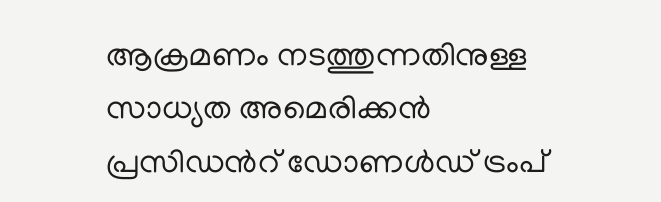ആക്രമണം നടത്തുന്നതിനുള്ള സാധ്യത അമെരിക്കൻ പ്രസിഡന്‍റ് ഡോണൾഡ് ട്രംപ്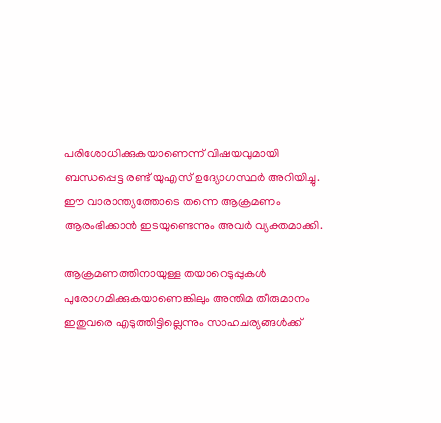പരിശോധിക്കുകയാണെന്ന് വിഷയവുമായി ബന്ധപ്പെട്ട രണ്ട് യുഎസ് ഉദ്യോഗസ്ഥർ അറിയിച്ചു. ഈ വാരാന്ത്യത്തോടെ തന്നെ ആക്രമണം ആരംഭിക്കാൻ ഇടയുണ്ടെന്നും അവർ വ്യക്തമാക്കി.

ആക്രമണത്തിനായുള്ള തയാറെടുപ്പുകൾ പുരോഗമിക്കുകയാണെങ്കിലും അന്തിമ തീരുമാനം ഇതുവരെ എടുത്തിട്ടില്ലെന്നും സാഹചര്യങ്ങൾക്ക്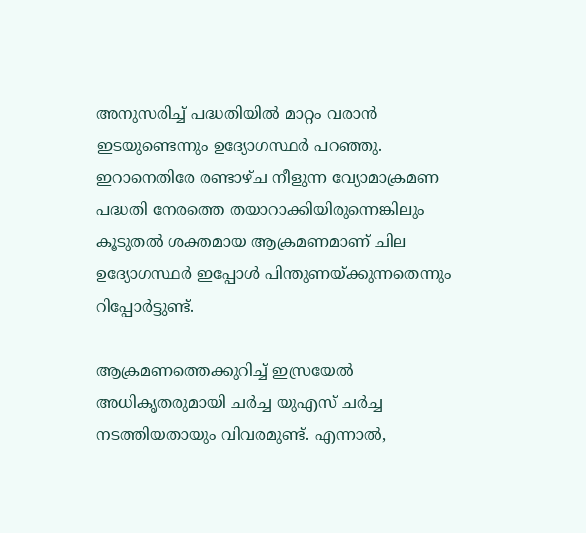അനുസരിച്ച് പദ്ധതിയിൽ മാറ്റം വരാൻ ഇടയുണ്ടെന്നും ഉദ്യോഗസ്ഥർ പറഞ്ഞു. ഇറാനെതിരേ രണ്ടാഴ്ച നീളുന്ന വ്യോമാക്രമണ പദ്ധതി നേരത്തെ തയാറാക്കിയിരുന്നെങ്കിലും കൂടുതൽ ശക്തമായ ആക്രമണമാണ് ചില ഉദ്യോഗസ്ഥർ ഇപ്പോൾ പിന്തുണയ്ക്കുന്നതെന്നും റിപ്പോർട്ടുണ്ട്.

ആക്രമണത്തെക്കുറിച്ച് ഇസ്രയേല്‍ അധികൃതരുമായി ചര്‍ച്ച യുഎസ് ചര്‍ച്ച നടത്തിയതായും വിവരമുണ്ട്. എന്നാല്‍,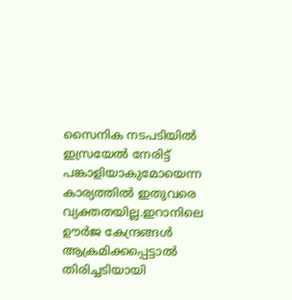സൈനിക നടപടിയില്‍ ഇസ്രയേല്‍ നേരിട്ട് പങ്കാളിയാകുമോയെന്ന കാര്യത്തില്‍ ഇതുവരെ വ്യക്തതയില്ല.ഇറാനിലെ ഊര്‍ജ കേന്ദ്രങ്ങള്‍ ആക്രമിക്കപ്പെട്ടാല്‍ തിരിച്ചടിയായി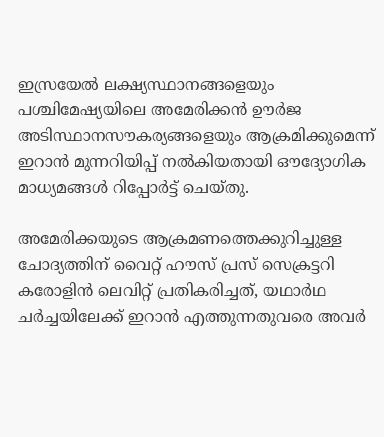ഇസ്രയേല്‍ ലക്ഷ്യസ്ഥാനങ്ങളെയും പശ്ചിമേഷ്യയിലെ അമേരിക്കന്‍ ഊര്‍ജ അടിസ്ഥാനസൗകര്യങ്ങളെയും ആക്രമിക്കുമെന്ന് ഇറാന്‍ മുന്നറിയിപ്പ് നല്‍കിയതായി ഔദ്യോഗിക മാധ്യമങ്ങള്‍ റിപ്പോര്‍ട്ട് ചെയ്തു.

അമേരിക്കയുടെ ആക്രമണത്തെക്കുറിച്ചുള്ള ചോദ്യത്തിന് വൈറ്റ് ഹൗസ് പ്രസ് സെക്രട്ടറി കരോളിന്‍ ലെവിറ്റ് പ്രതികരിച്ചത്, യഥാർഥ ചര്‍ച്ചയിലേക്ക് ഇറാന്‍ എത്തുന്നതുവരെ അവര്‍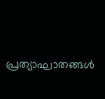പ്രത്യാഘാതങ്ങള്‍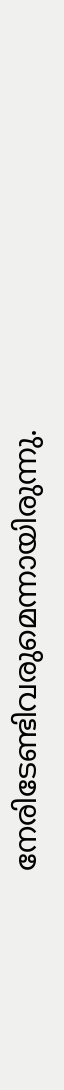നേരിടേണ്ടിവരുമെന്നായിരുന്നു.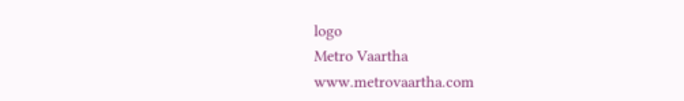logo
Metro Vaartha
www.metrovaartha.com